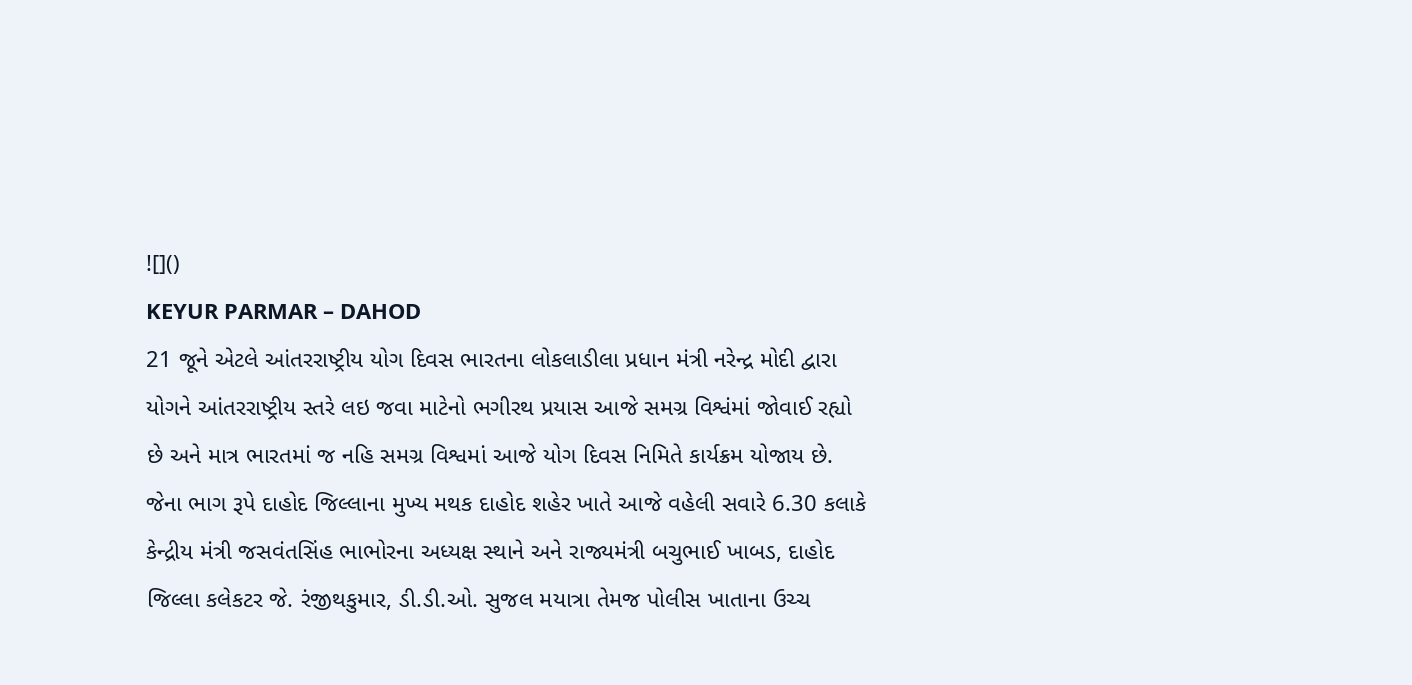![]()
KEYUR PARMAR – DAHOD
21 જૂને એટલે આંતરરાષ્ટ્રીય યોગ દિવસ ભારતના લોકલાડીલા પ્રધાન મંત્રી નરેન્દ્ર મોદી દ્વારા યોગને આંતરરાષ્ટ્રીય સ્તરે લઇ જવા માટેનો ભગીરથ પ્રયાસ આજે સમગ્ર વિશ્વંમાં જોવાઈ રહ્યો છે અને માત્ર ભારતમાં જ નહિ સમગ્ર વિશ્વમાં આજે યોગ દિવસ નિમિતે કાર્યક્રમ યોજાય છે.
જેના ભાગ રૂપે દાહોદ જિલ્લાના મુખ્ય મથક દાહોદ શહેર ખાતે આજે વહેલી સવારે 6.30 કલાકે કેન્દ્રીય મંત્રી જસવંતસિંહ ભાભોરના અધ્યક્ષ સ્થાને અને રાજ્યમંત્રી બચુભાઈ ખાબડ, દાહોદ જિલ્લા કલેકટર જે. રંજીથકુમાર, ડી.ડી.ઓ. સુજલ મયાત્રા તેમજ પોલીસ ખાતાના ઉચ્ચ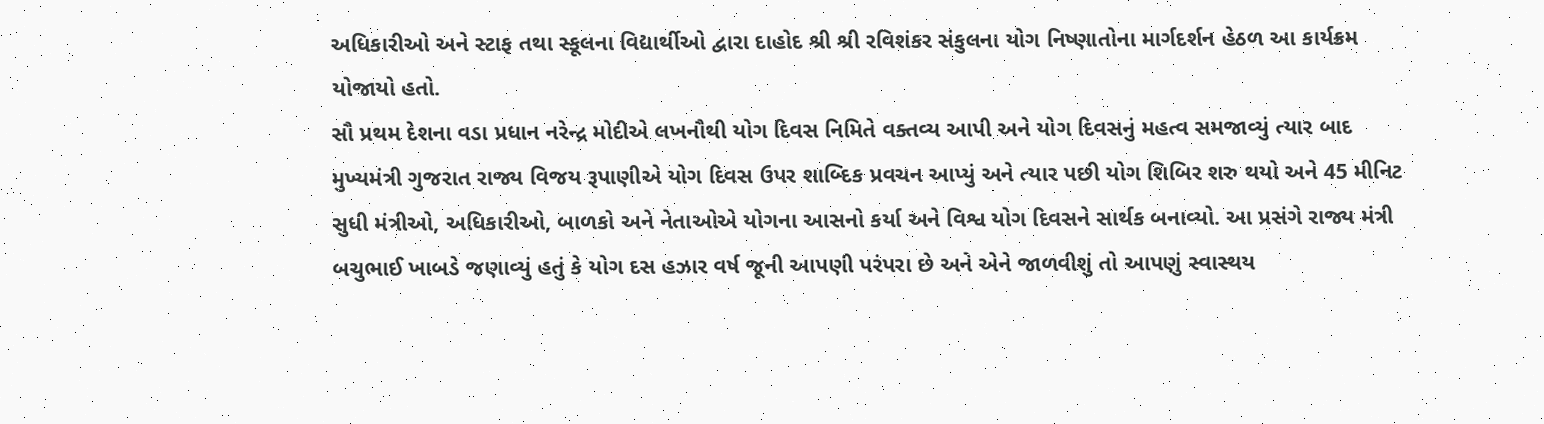અધિકારીઓ અને સ્ટાફ તથા સ્કૂલના વિદ્યાર્થીઓ દ્વારા દાહોદ શ્રી શ્રી રવિશંકર સંકુલના યોગ નિષ્ણાતોના માર્ગદર્શન હેઠળ આ કાર્યક્રમ યોજાયો હતો.
સૌ પ્રથમ દેશના વડા પ્રધાન નરેન્દ્ર મોદીએ લખનૌથી યોગ દિવસ નિમિતે વક્તવ્ય આપી અને યોગ દિવસનું મહત્વ સમજાવ્યું ત્યાર બાદ મુખ્યમંત્રી ગુજરાત રાજ્ય વિજય રૂપાણીએ યોગ દિવસ ઉપર શાબ્દિક પ્રવચન આપ્યું અને ત્યાર પછી યોગ શિબિર શરુ થયો અને 45 મીનિટ સુધી મંત્રીઓ, અધિકારીઓ, બાળકો અને નેતાઓએ યોગના આસનો કર્યા અને વિશ્વ યોગ દિવસને સાર્થક બનાવ્યો. આ પ્રસંગે રાજ્ય મંત્રી બચુભાઈ ખાબડે જણાવ્યું હતું કે યોગ દસ હઝાર વર્ષ જૂની આપણી પરંપરા છે અને એને જાળવીશું તો આપણું સ્વાસ્થય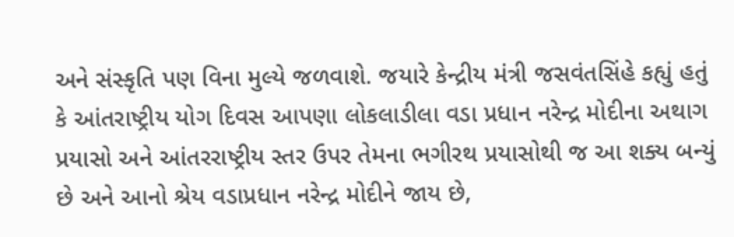અને સંસ્કૃતિ પણ વિના મુલ્યે જળવાશે. જયારે કેન્દ્રીય મંત્રી જસવંતસિંહે કહ્યું હતું કે આંતરાષ્ટ્રીય યોગ દિવસ આપણા લોકલાડીલા વડા પ્રધાન નરેન્દ્ર મોદીના અથાગ પ્રયાસો અને આંતરરાષ્ટ્રીય સ્તર ઉપર તેમના ભગીરથ પ્રયાસોથી જ આ શક્ય બન્યું છે અને આનો શ્રેય વડાપ્રધાન નરેન્દ્ર મોદીને જાય છે,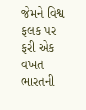જેમને વિશ્વ ફલક પર ફરી એક વખત ભારતની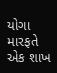યોગા મારફતે એક શાખ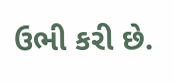ઉભી કરી છે.